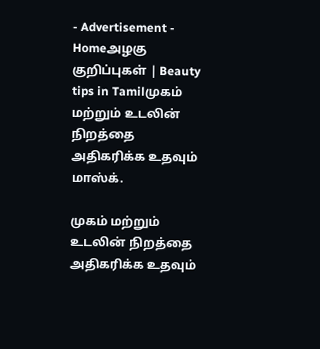- Advertisement -
Homeஅழகு குறிப்புகள் | Beauty tips in Tamilமுகம் மற்றும் உடலின் நிறத்தை அதிகரிக்க உதவும் மாஸ்க்.

முகம் மற்றும் உடலின் நிறத்தை அதிகரிக்க உதவும்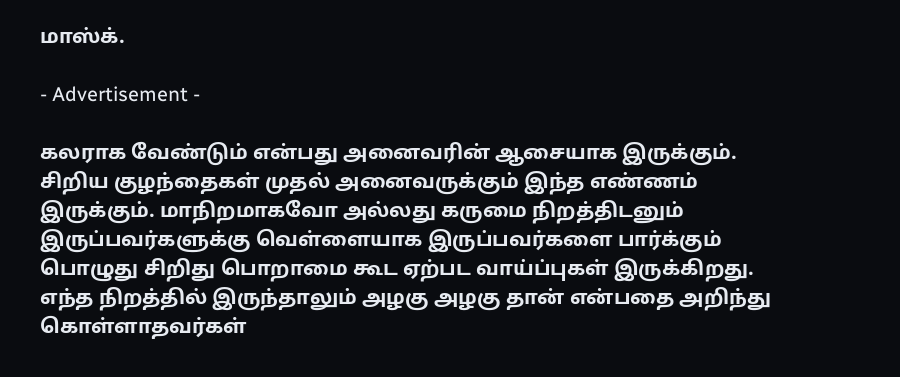மாஸ்க்.

- Advertisement -

கலராக வேண்டும் என்பது அனைவரின் ஆசையாக இருக்கும். சிறிய குழந்தைகள் முதல் அனைவருக்கும் இந்த எண்ணம் இருக்கும். மாநிறமாகவோ அல்லது கருமை நிறத்திடனும் இருப்பவர்களுக்கு வெள்ளையாக இருப்பவர்களை பார்க்கும் பொழுது சிறிது பொறாமை கூட ஏற்பட வாய்ப்புகள் இருக்கிறது. எந்த நிறத்தில் இருந்தாலும் அழகு அழகு தான் என்பதை அறிந்து கொள்ளாதவர்கள்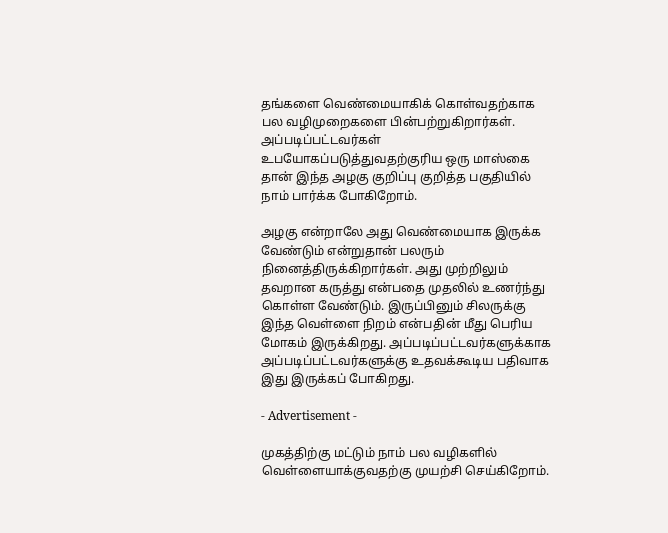தங்களை வெண்மையாகிக் கொள்வதற்காக பல வழிமுறைகளை பின்பற்றுகிறார்கள். அப்படிப்பட்டவர்கள் உபயோகப்படுத்துவதற்குரிய ஒரு மாஸ்கை தான் இந்த அழகு குறிப்பு குறித்த பகுதியில் நாம் பார்க்க போகிறோம்.

அழகு என்றாலே அது வெண்மையாக இருக்க வேண்டும் என்றுதான் பலரும் நினைத்திருக்கிறார்கள். அது முற்றிலும் தவறான கருத்து என்பதை முதலில் உணர்ந்து கொள்ள வேண்டும். இருப்பினும் சிலருக்கு இந்த வெள்ளை நிறம் என்பதின் மீது பெரிய மோகம் இருக்கிறது. அப்படிப்பட்டவர்களுக்காக அப்படிப்பட்டவர்களுக்கு உதவக்கூடிய பதிவாக இது இருக்கப் போகிறது.

- Advertisement -

முகத்திற்கு மட்டும் நாம் பல வழிகளில் வெள்ளையாக்குவதற்கு முயற்சி செய்கிறோம்.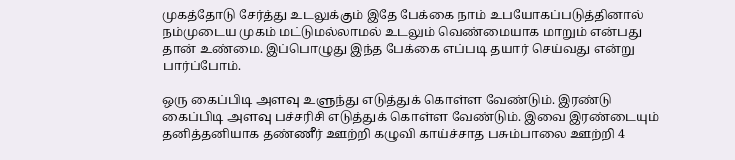முகத்தோடு சேர்த்து உடலுக்கும் இதே பேக்கை நாம் உபயோகப்படுத்தினால் நம்முடைய முகம் மட்டுமல்லாமல் உடலும் வெண்மையாக மாறும் என்பது தான் உண்மை. இப்பொழுது இந்த பேக்கை எப்படி தயார் செய்வது என்று பார்ப்போம்.

ஒரு கைப்பிடி அளவு உளுந்து எடுத்துக் கொள்ள வேண்டும். இரண்டு கைப்பிடி அளவு பச்சரிசி எடுத்துக் கொள்ள வேண்டும். இவை இரண்டையும் தனித்தனியாக தண்ணீர் ஊற்றி கழுவி காய்ச்சாத பசும்பாலை ஊற்றி 4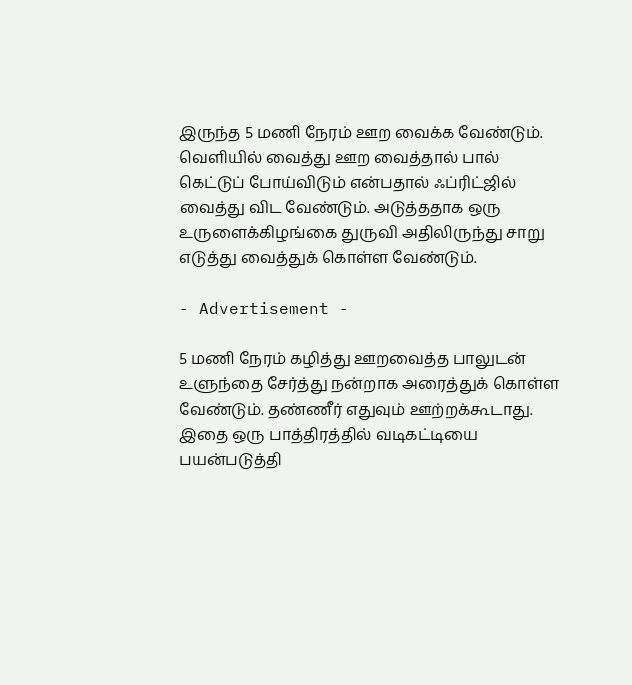இருந்த 5 மணி நேரம் ஊற வைக்க வேண்டும். வெளியில் வைத்து ஊற வைத்தால் பால் கெட்டுப் போய்விடும் என்பதால் ஃப்ரிட்ஜில் வைத்து விட வேண்டும். அடுத்ததாக ஒரு உருளைக்கிழங்கை துருவி அதிலிருந்து சாறு எடுத்து வைத்துக் கொள்ள வேண்டும்.

- Advertisement -

5 மணி நேரம் கழித்து ஊறவைத்த பாலுடன் உளுந்தை சேர்த்து நன்றாக அரைத்துக் கொள்ள வேண்டும். தண்ணீர் எதுவும் ஊற்றக்கூடாது. இதை ஒரு பாத்திரத்தில் வடிகட்டியை பயன்படுத்தி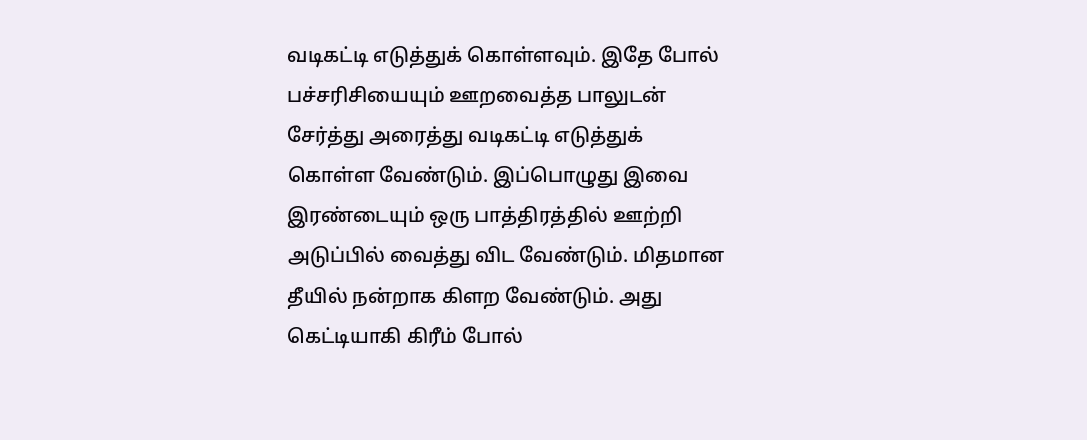வடிகட்டி எடுத்துக் கொள்ளவும். இதே போல் பச்சரிசியையும் ஊறவைத்த பாலுடன் சேர்த்து அரைத்து வடிகட்டி எடுத்துக் கொள்ள வேண்டும். இப்பொழுது இவை இரண்டையும் ஒரு பாத்திரத்தில் ஊற்றி அடுப்பில் வைத்து விட வேண்டும். மிதமான தீயில் நன்றாக கிளற வேண்டும். அது கெட்டியாகி கிரீம் போல்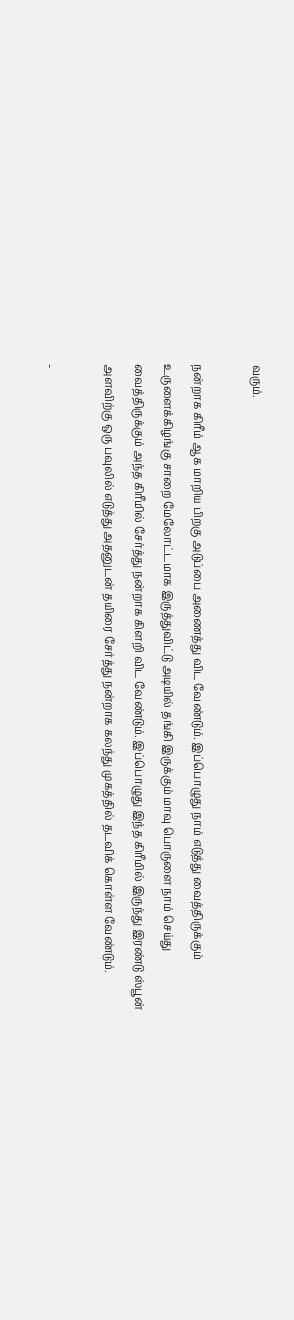வரும்.

நன்றாக கிரீம் ஆக மாறிய பிறகு அடுப்பை அணைத்து விட வேண்டும். இப்பொழுது நாம் எடுத்து வைத்திருக்கும் உருளைக்கிழங்கு சாறை மேலோட்டமாக இருத்துவிட்டு அடியில் தங்கி இருக்கும் மாவு பொருளை நாம் செய்து வைத்திருக்கும் அந்த கிரீமில் சேர்த்து நன்றாக கிளறி விட வேண்டும். இப்பொழுது இந்த கிரீமில் இருந்து இரண்டு ஸ்பூன் அளவிற்கு ஒரு பவுலில் எடுத்து அதனுடன் தயிரை சேர்த்து நன்றாக கலந்து முகத்தில் தடவிக் கொள்ள வேண்டும்.

-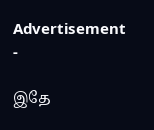Advertisement -

இதே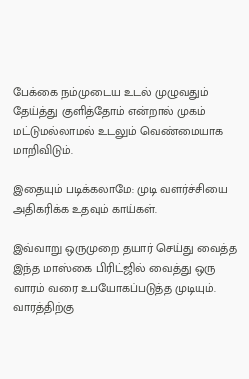பேக்கை நம்முடைய உடல் முழுவதும் தேய்த்து குளித்தோம் என்றால் முகம் மட்டுமல்லாமல் உடலும் வெண்மையாக மாறிவிடும்.

இதையும் படிக்கலாமே: முடி வளர்ச்சியை அதிகரிக்க உதவும் காய்கள்.

இவ்வாறு ஒருமுறை தயார் செய்து வைத்த இந்த மாஸ்கை பிரிட்ஜில் வைத்து ஒரு வாரம் வரை உபயோகப்படுத்த முடியும். வாரத்திற்கு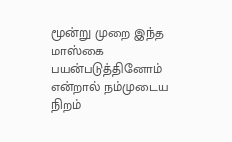மூன்று முறை இந்த மாஸ்கை பயன்படுத்தினோம் என்றால் நம்முடைய நிறம்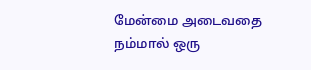மேன்மை அடைவதை நம்மால் ஒரு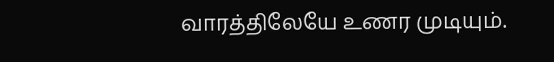வாரத்திலேயே உணர முடியும்.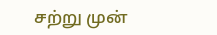சற்று முன்